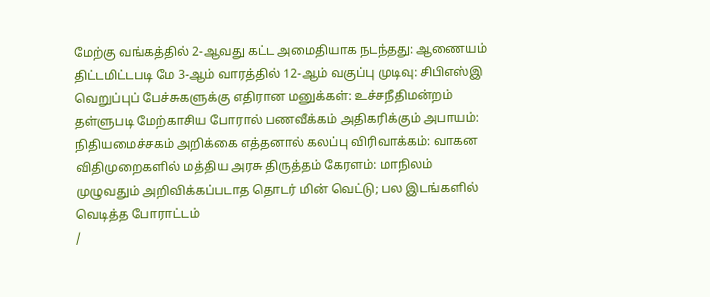மேற்கு வங்கத்தில் 2-ஆவது கட்ட அமைதியாக நடந்தது: ஆணையம் திட்டமிட்டபடி மே 3-ஆம் வாரத்தில் 12-ஆம் வகுப்பு முடிவு: சிபிஎஸ்இ வெறுப்புப் பேச்சுகளுக்கு எதிரான மனுக்கள்: உச்சநீதிமன்றம் தள்ளுபடி மேற்காசிய போரால் பணவீக்கம் அதிகரிக்கும் அபாயம்: நிதியமைச்சகம் அறிக்கை எத்தனால் கலப்பு விரிவாக்கம்: வாகன விதிமுறைகளில் மத்திய அரசு திருத்தம் கேரளம்: மாநிலம் முழுவதும் அறிவிக்கப்படாத தொடர் மின் வெட்டு; பல இடங்களில் வெடித்த போராட்டம்
/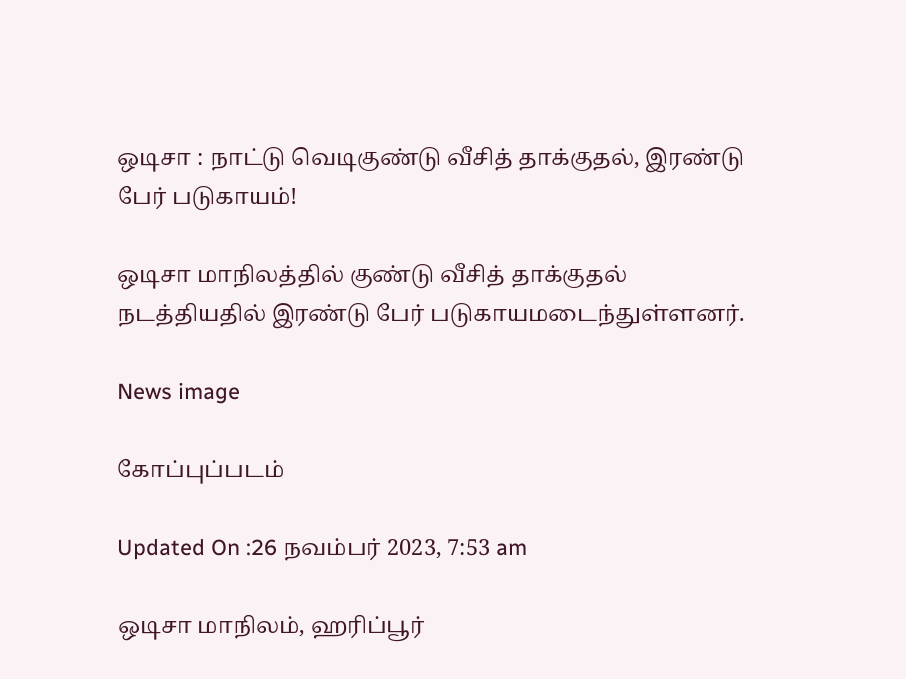ஒடிசா : நாட்டு வெடிகுண்டு வீசித் தாக்குதல், இரண்டு பேர் படுகாயம்!

ஒடிசா மாநிலத்தில் குண்டு வீசித் தாக்குதல் நடத்தியதில் இரண்டு பேர் படுகாயமடைந்துள்ளனர்.

News image

கோப்புப்படம்

Updated On :26 நவம்பர் 2023, 7:53 am

ஒடிசா மாநிலம், ஹரிப்பூர்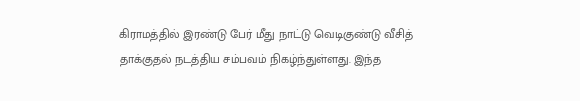கிராமத்தில் இரண்டு பேர் மீது நாட்டு வெடிகுண்டு வீசித் தாக்குதல் நடத்திய சம்பவம் நிகழ்ந்துள்ளது. இந்த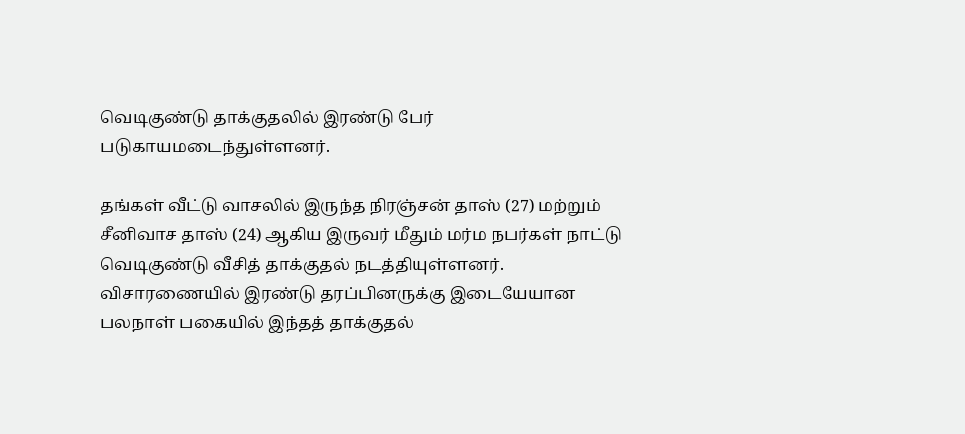வெடிகுண்டு தாக்குதலில் இரண்டு பேர் படுகாயமடைந்துள்ளனர்.

தங்கள் வீட்டு வாசலில் இருந்த நிரஞ்சன் தாஸ் (27) மற்றும் சீனிவாச தாஸ் (24) ஆகிய இருவர் மீதும் மர்ம நபர்கள் நாட்டு வெடிகுண்டு வீசித் தாக்குதல் நடத்தியுள்ளனர். விசாரணையில் இரண்டு தரப்பினருக்கு இடையேயான பலநாள் பகையில் இந்தத் தாக்குதல்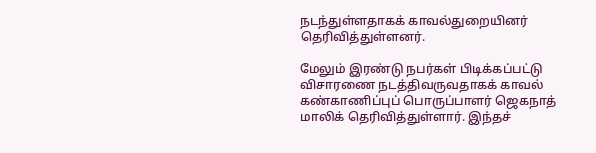நடந்துள்ளதாகக் காவல்துறையினர் தெரிவித்துள்ளனர்.

மேலும் இரண்டு நபர்கள் பிடிக்கப்பட்டு விசாரணை நடத்திவருவதாகக் காவல் கண்காணிப்புப் பொருப்பாளர் ஜெகநாத் மாலிக் தெரிவித்துள்ளார். இந்தச்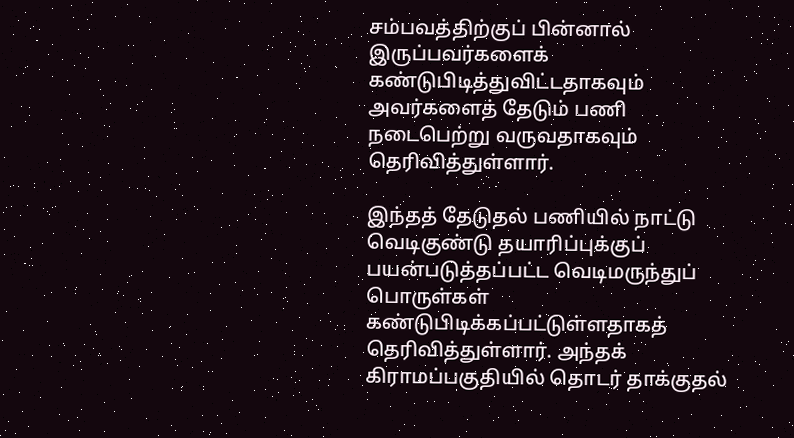சம்பவத்திற்குப் பின்னால் இருப்பவர்களைக் கண்டுபிடித்துவிட்டதாகவும் அவர்களைத் தேடும் பணி நடைபெற்று வருவதாகவும் தெரிவித்துள்ளார்.

இந்தத் தேடுதல் பணியில் நாட்டு வெடிகுண்டு தயாரிப்புக்குப் பயன்படுத்தப்பட்ட வெடிமருந்துப் பொருள்கள் கண்டுபிடிக்கப்பட்டுள்ளதாகத் தெரிவித்துள்ளார். அந்தக் கிராமப்பகுதியில் தொடர் தாக்குதல்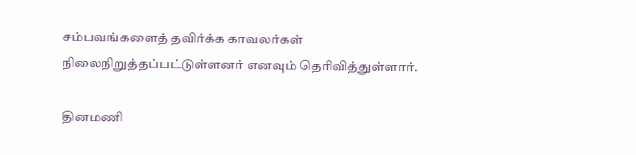சம்பவங்களைத் தவிர்க்க காவலர்கள் நிலைநிறுத்தப்பட்டுள்ளனர் எனவும் தெரிவித்துள்ளார்.

தினமணி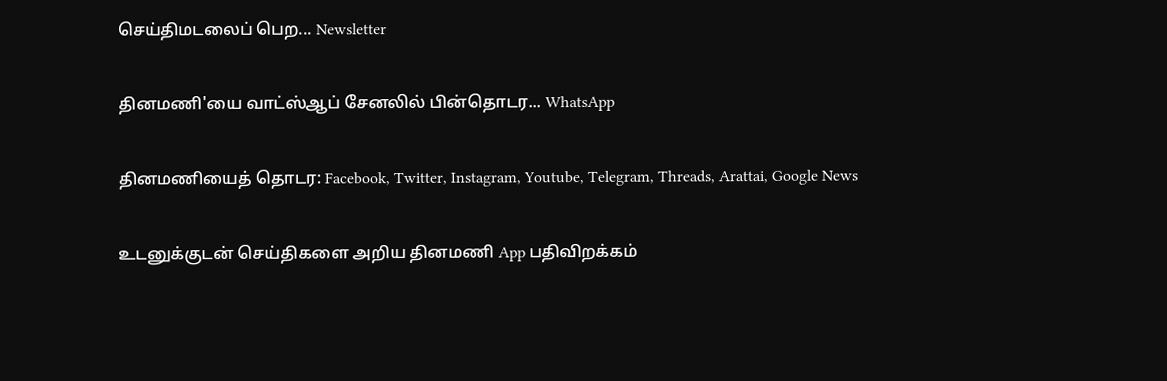செய்திமடலைப் பெற... Newsletter

தினமணி'யை வாட்ஸ்ஆப் சேனலில் பின்தொடர... WhatsApp

தினமணியைத் தொடர: Facebook, Twitter, Instagram, Youtube, Telegram, Threads, Arattai, Google News

உடனுக்குடன் செய்திகளை அறிய தினமணி App பதிவிறக்கம்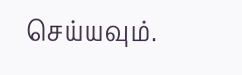செய்யவும்.